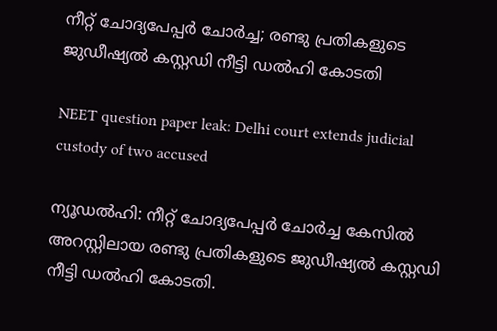നീറ്റ് ചോദ്യപേപ്പർ ചോർച്ച; രണ്ടു പ്രതികളുടെ ജുഡീഷ്യൽ കസ്റ്റഡി നീട്ടി ഡൽഹി കോടതി

NEET question paper leak: Delhi court extends judicial custody of two accused

ന്യൂഡൽഹി: നീറ്റ് ചോദ്യപേപ്പർ ചോർച്ച കേസിൽ അറസ്റ്റിലായ രണ്ടു പ്രതികളുടെ ജുഡീഷ്യൽ കസ്റ്റഡി നീട്ടി ഡൽഹി കോടതി.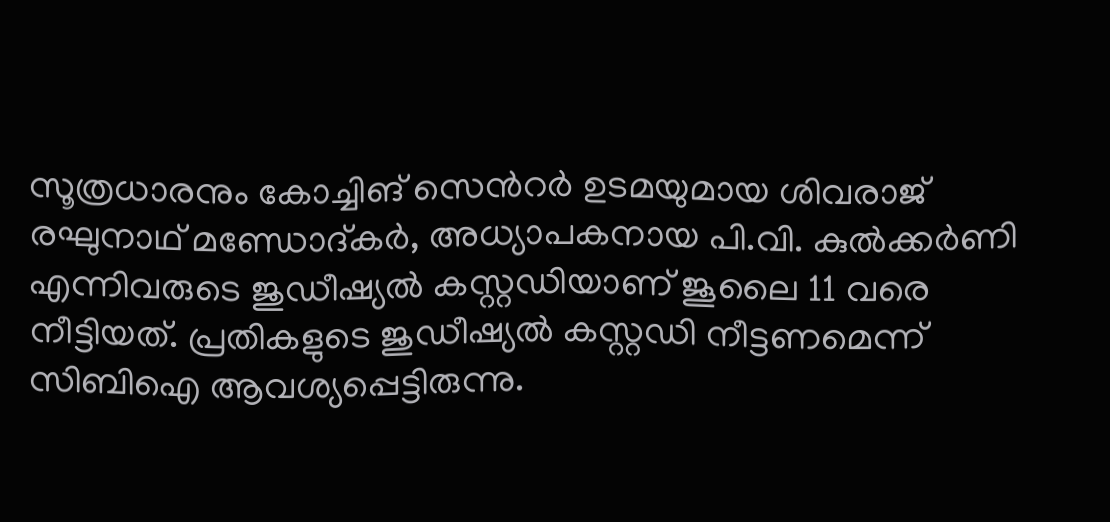സൂത്രധാരനും കോച്ചിങ് സെന്‍റർ ഉടമയുമായ ശിവരാജ് രഘുനാഥ് മണ്ഡോദ്കർ, അധ്യാപകനായ പി.വി. കുൽക്കർണി എന്നിവരുടെ ജുഡീഷ്യൽ കസ്റ്റഡിയാണ് ജൂലൈ 11 വരെ നീട്ടിയത്. പ്രതികളുടെ ജുഡീഷ്യൽ കസ്റ്റഡി നീട്ടണമെന്ന് സിബിഐ ആവശ്യപ്പെട്ടിരുന്നു.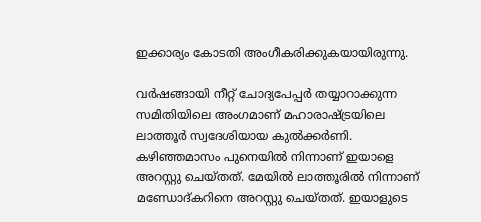ഇക്കാര്യം കോടതി അംഗീകരിക്കുകയായിരുന്നു.

വർഷങ്ങായി നീറ്റ് ചോദ്യപേപ്പർ തയ്യാറാക്കുന്ന സമിതിയിലെ അംഗമാണ് മഹാരാഷ്ട്രയിലെ ലാത്തൂർ സ്വദേശിയായ കുൽക്കർണി. കഴിഞ്ഞമാസം പുനെയിൽ നിന്നാണ് ഇയാളെ അറസ്റ്റു ചെയ്തത്. മേയിൽ ലാത്തൂരിൽ നിന്നാണ് മണ്ഡോദ്കറിനെ അറസ്റ്റു ചെയ്തത്. ഇയാളുടെ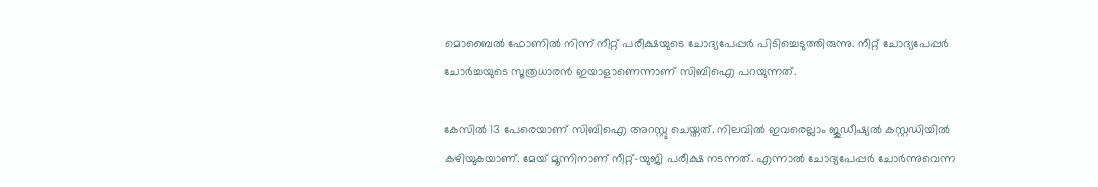മൊബൈൽ ഫോണിൽ നിന്ന് നീറ്റ് പരീക്ഷയുടെ ചോദ്യപേപ്പർ പിടിച്ചെടുത്തിരുന്നു. നീറ്റ് ചോദ്യപേപ്പർ ചോർച്ചയുടെ സൂത്രധാരൻ ഇയാളാണെന്നാണ് സിബിഐ പറയുന്നത്.

കേസിൽ 13 പേരെയാണ് സിബിഐ അറസ്റ്റു ചെയ്തത്. നിലവിൽ ഇവരെല്ലാം ജുഡീഷ്യൽ കസ്റ്റഡിയിൽ കഴിയുകയാണ്. മേയ് മൂന്നിനാണ് നീറ്റ്-യുജി പരീക്ഷ നടന്നത്. എന്നാൽ ചോദ്യപേപ്പർ ചോർന്നുവെന്ന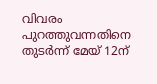വിവരം പുറത്തുവന്നതിനെ തുടർന്ന് മേയ് 12ന്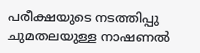പരീക്ഷയുടെ നടത്തിപ്പു ചുമതലയുള്ള നാഷണൽ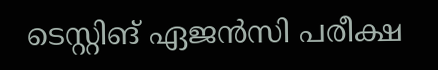ടെസ്റ്റിങ് ഏജൻസി പരീക്ഷ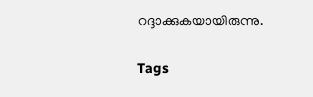റദ്ദാക്കുകയായിരുന്നു.

Tags